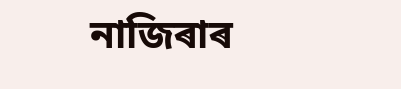নাজিৰাৰ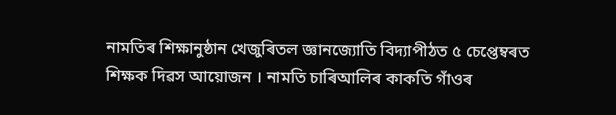নামতিৰ শিক্ষানুষ্ঠান খেজুৰিতল জ্ঞানজ্যোতি বিদ্যাপীঠত ৫ চেপ্তেম্বৰত শিক্ষক দিৱস আয়োজন । নামতি চাৰিআলিৰ কাকতি গাঁওৰ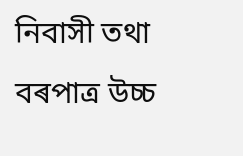নিবাসী তথা বৰপাত্ৰ উচ্চ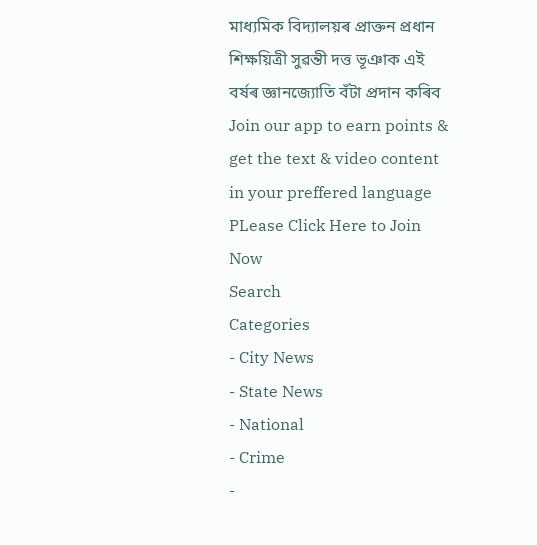মাধ্যমিক বিদ্যালয়ৰ প্ৰাক্তন প্ৰধান শিক্ষয়িত্ৰী সুৱন্তী দত্ত ভূঞাক এই বৰ্ষৰ জ্ঞানজ্যোতি বঁটা প্ৰদান কৰিব
Join our app to earn points & get the text & video content in your preffered language
PLease Click Here to Join Now
Search
Categories
- City News
- State News
- National
- Crime
-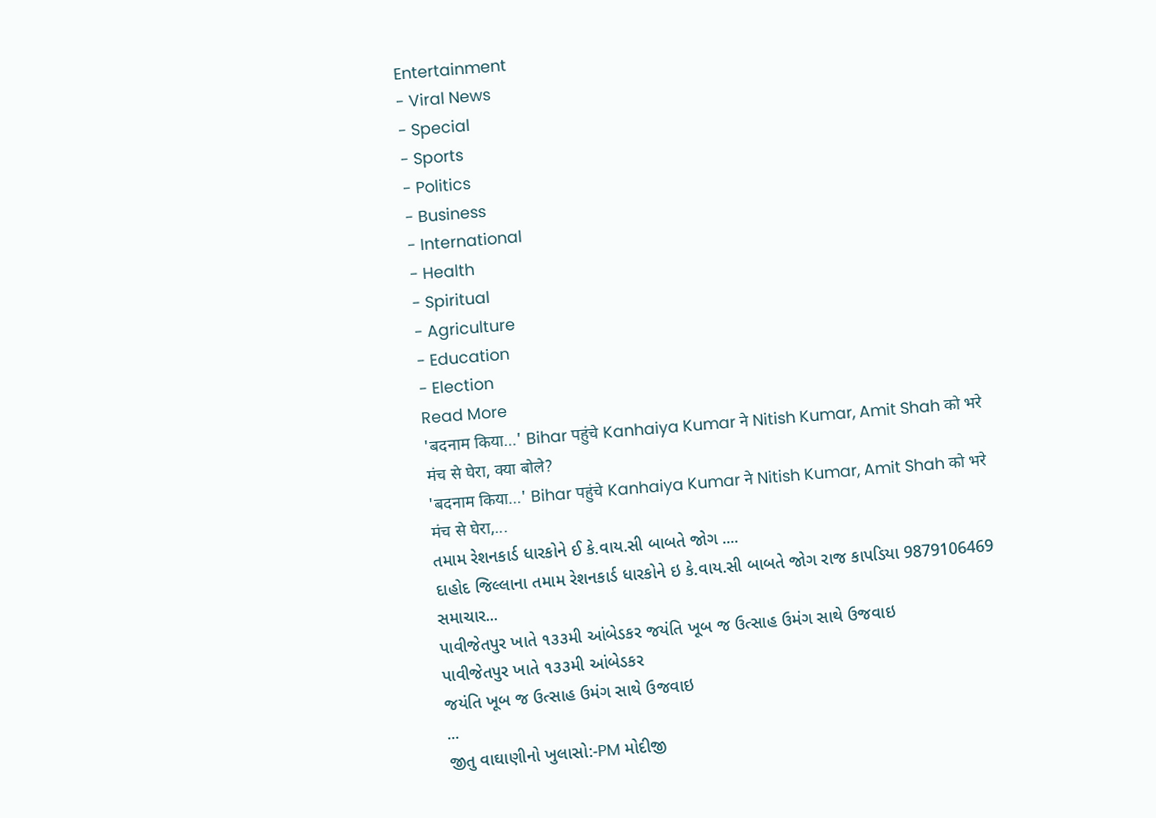Entertainment
- Viral News
- Special
- Sports
- Politics
- Business
- International
- Health
- Spiritual
- Agriculture
- Education
- Election
Read More
'बदनाम किया…' Bihar पहुंचे Kanhaiya Kumar ने Nitish Kumar, Amit Shah को भरे मंच से घेरा, क्या बोले?
'बदनाम किया…' Bihar पहुंचे Kanhaiya Kumar ने Nitish Kumar, Amit Shah को भरे मंच से घेरा,...
તમામ રેશનકાર્ડ ધારકોને ઈ કે.વાય.સી બાબતે જોગ ....
દાહોદ જિલ્લાના તમામ રેશનકાર્ડ ધારકોને ઇ કે.વાય.સી બાબતે જોગ રાજ કાપડિયા 9879106469 સમાચાર...
પાવીજેતપુર ખાતે ૧૩૩મી આંબેડકર જયંતિ ખૂબ જ ઉત્સાહ ઉમંગ સાથે ઉજવાઇ
પાવીજેતપુર ખાતે ૧૩૩મી આંબેડકર
જયંતિ ખૂબ જ ઉત્સાહ ઉમંગ સાથે ઉજવાઇ
...
જીતુ વાઘાણીનો ખુલાસો:-PM મોદીજી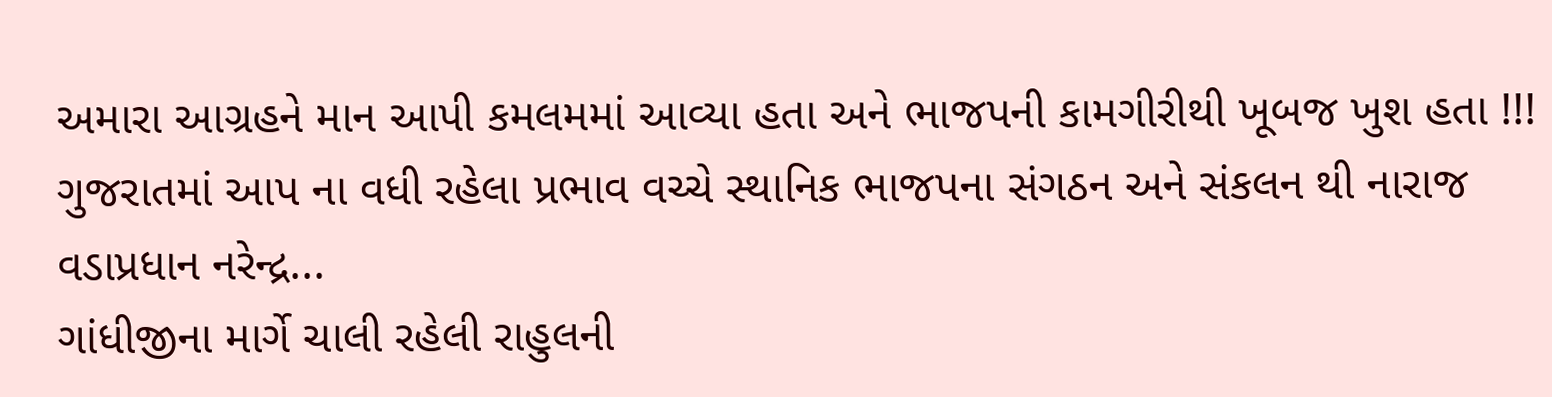અમારા આગ્રહને માન આપી કમલમમાં આવ્યા હતા અને ભાજપની કામગીરીથી ખૂબજ ખુશ હતા !!!
ગુજરાતમાં આપ ના વધી રહેલા પ્રભાવ વચ્ચે સ્થાનિક ભાજપના સંગઠન અને સંકલન થી નારાજ વડાપ્રધાન નરેન્દ્ર...
ગાંધીજીના માર્ગે ચાલી રહેલી રાહુલની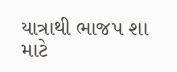યાત્રાથી ભાજપ શા માટે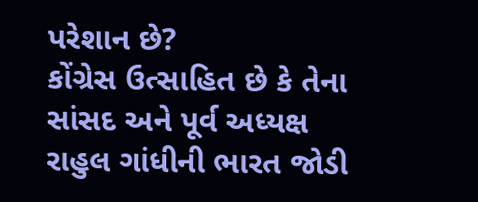પરેશાન છે?
કોંગ્રેસ ઉત્સાહિત છે કે તેના સાંસદ અને પૂર્વ અધ્યક્ષ રાહુલ ગાંધીની ભારત જોડી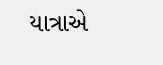યાત્રાએ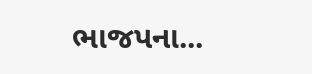ભાજપના...